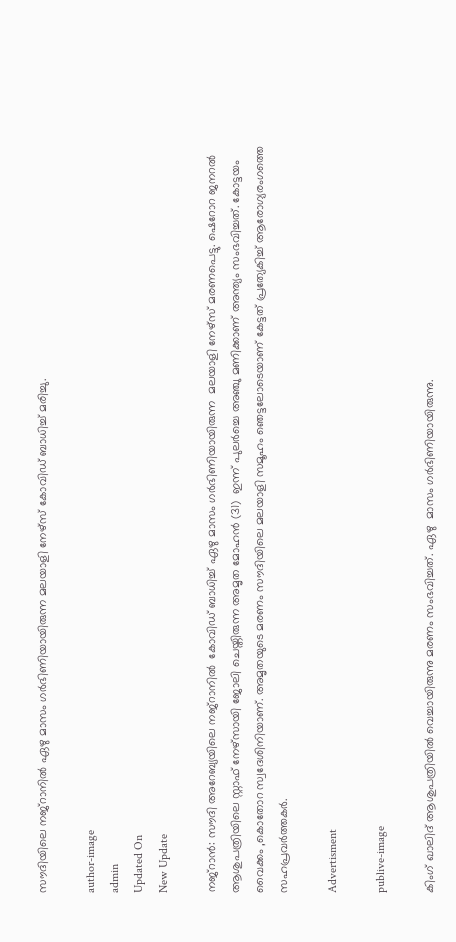സൗദിയിലെ നജ്റാനില്‍ ഏഴു മാസം ഗർഭിണിയായിരുന്ന മലയാളി നേഴ്സ് കോവിഡ് ബാധിച്ച് മരിച്ചു.

author-image
admin
Updated On
New Update

നജ്റാന്‍: സൗദി അറേബ്യയിലെ നജ്റാനിൽ  കോവിഡ് ബാധിച്ച് ഏഴു മാസം ഗര്‍ഭിണിയായിരുന്ന  മലയാളി നേഴ്സ് മരണപെട്ടു. ഷെറോറ ജനറൽ ആശുപത്രിയിലെ സ്റ്റാഫ് നേഴ്സായി ജോലി ചെയ്തിരുന്ന അമൃത മോഹൻ (31)  ഇന്ന് പുലർച്ചെ അഞ്ചു മണിക്കാണ് അന്ത്യം സംഭവിച്ചത്. കോട്ടയം വൈക്കം ,കൊതോറ സ്വദേശിനിയാണ്. അമൃതയുടെ മരണം സൗദിയിലെ മലയാളി സമൂഹം ഞെട്ടലോടെയാണ് കേട്ടത് പ്രത്യേകിച്ച് ആരോഗ്യരംഗത്തെ സഹപ്രവര്‍ത്തകര്‍.

Advertisment

publive-image

കിംഗ് ഖാലിദ് ആശുപത്രിയിൽ വെച്ചായിരുന്നു മരണം സംഭവിച്ചത്. ഏഴു  മാസം ഗർഭിണിയായിരുന്നു.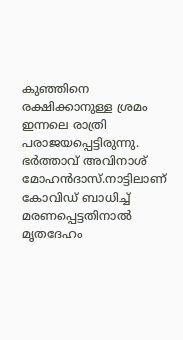കുഞ്ഞിനെ രക്ഷിക്കാനുള്ള ശ്രമം ഇന്നലെ രാത്രി പരാജയപ്പെട്ടിരുന്നു. ഭർത്താവ് അവിനാശ് മോഹൻദാസ്.നാട്ടിലാണ്  കോവിഡ് ബാധിച്ച് മരണപ്പെട്ടതിനാൽ മൃതദേഹം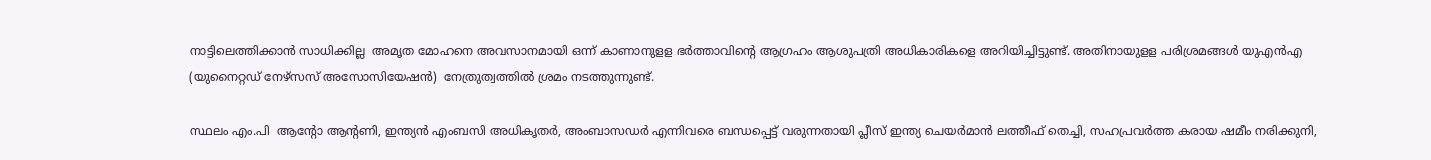നാട്ടിലെത്തിക്കാൻ സാധിക്കില്ല  അമൃത മോഹനെ അവസാനമായി ഒന്ന് കാണാനുളള ഭർത്താവിൻ്റെ ആഗ്രഹം ആശുപത്രി അധികാരികളെ അറിയിച്ചിട്ടുണ്ട്. അതിനായുളള പരിശ്രമങ്ങൾ യുഎൻഎ (യുനൈറ്റഡ് നേഴ്സസ് അസോസിയേഷന്‍)  നേത്രുത്വത്തില്‍ ശ്രമം നടത്തുന്നുണ്ട്.

സ്ഥലം എം.പി  ആൻ്റോ ആൻ്റണി, ഇന്ത്യൻ എംബസി അധികൃതർ, അംബാസഡർ എന്നിവരെ ബന്ധപ്പെട്ട് വരുന്നതായി പ്ലീസ് ഇന്ത്യ ചെയർമാൻ ലത്തീഫ് തെച്ചി, സഹപ്രവർത്ത കരായ ഷമീം നരിക്കുനി,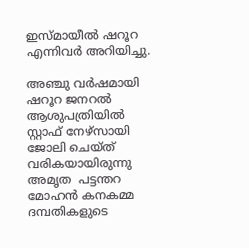ഇസ്മായീൽ ഷറൂറ എന്നിവർ അറിയിച്ചു.

അഞ്ചു വർഷമായി ഷറൂറ ജനറൽ ആശുപത്രിയിൽ സ്റ്റാഫ് നേഴ്‌സായി ജോലി ചെയ്ത് വരികയായിരുന്നു അമൃത  പട്ടന്തറ മോഹൻ കനകമ്മ ദമ്പതികളുടെ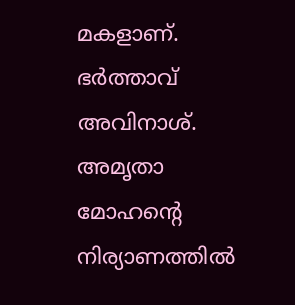മകളാണ്. ഭർത്താവ് അവിനാശ്.  അമൃതാ മോഹന്‍റെ നിര്യാണത്തില്‍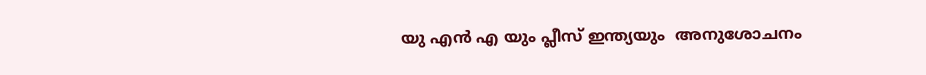യു എന്‍ എ യും പ്ലീസ് ഇന്ത്യയും  അനുശോചനം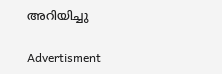അറിയിച്ചു

Advertisment